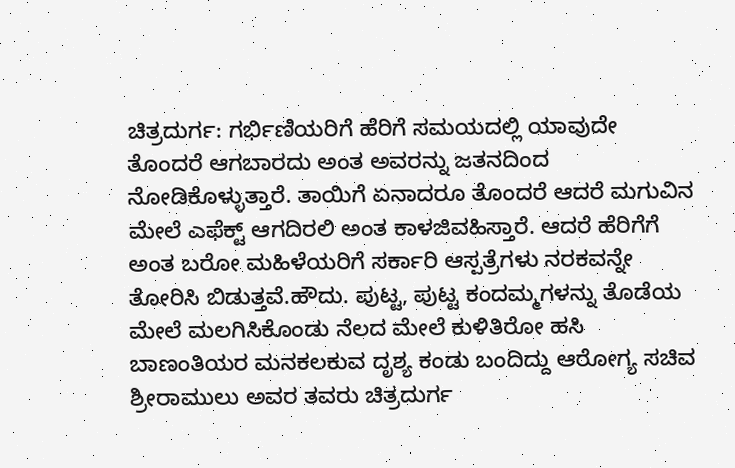ಚಿತ್ರದುರ್ಗ: ಗರ್ಭಿಣಿಯರಿಗೆ ಹೆರಿಗೆ ಸಮಯದಲ್ಲಿ ಯಾವುದೇ ತೊಂದರೆ ಆಗಬಾರದು ಅಂತ ಅವರನ್ನು ಜತನದಿಂದ ನೋಡಿಕೊಳ್ಳುತ್ತಾರೆ. ತಾಯಿಗೆ ಏನಾದರೂ ತೊಂದರೆ ಆದರೆ ಮಗುವಿನ ಮೇಲೆ ಎಫೆಕ್ಟ್ ಆಗದಿರಲಿ ಅಂತ ಕಾಳಜಿವಹಿಸ್ತಾರೆ. ಆದರೆ ಹೆರಿಗೆಗೆ ಅಂತ ಬರೋ ಮಹಿಳೆಯರಿಗೆ ಸರ್ಕಾರಿ ಆಸ್ಪತ್ರೆಗಳು ನರಕವನ್ನೇ ತೋರಿಸಿ ಬಿಡುತ್ತವೆ.ಹೌದು. ಪುಟ್ಟ, ಪುಟ್ಟ ಕಂದಮ್ಮಗಳನ್ನು ತೊಡೆಯ ಮೇಲೆ ಮಲಗಿಸಿಕೊಂಡು ನೆಲದ ಮೇಲೆ ಕುಳಿತಿರೋ ಹಸಿ ಬಾಣಂತಿಯರ ಮನಕಲಕುವ ದೃಶ್ಯ ಕಂಡು ಬಂದಿದ್ದು ಆರೋಗ್ಯ ಸಚಿವ ಶ್ರೀರಾಮುಲು ಅವರ ತವರು ಚಿತ್ರದುರ್ಗ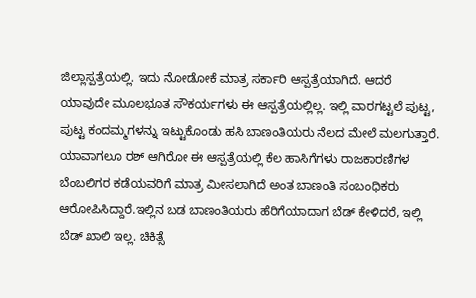ಜಿಲ್ಲಾಸ್ಪತ್ರೆಯಲ್ಲಿ. ಇದು ನೋಡೋಕೆ ಮಾತ್ರ ಸರ್ಕಾರಿ ಆಸ್ಪತ್ರೆಯಾಗಿದೆ. ಆದರೆ ಯಾವುದೇ ಮೂಲಭೂತ ಸೌಕರ್ಯಗಳು ಈ ಆಸ್ಪತ್ರೆಯಲ್ಲಿಲ್ಲ. ಇಲ್ಲಿ ವಾರಗಟ್ಟಲೆ ಪುಟ್ಟ, ಪುಟ್ಟ ಕಂದಮ್ಮಗಳನ್ನು ಇಟ್ಟುಕೊಂಡು ಹಸಿ ಬಾಣಂತಿಯರು ನೆಲದ ಮೇಲೆ ಮಲಗುತ್ತಾರೆ. ಯಾವಾಗಲೂ ರಶ್ ಆಗಿರೋ ಈ ಆಸ್ಪತ್ರೆಯಲ್ಲಿ ಕೆಲ ಹಾಸಿಗೆಗಳು ರಾಜಕಾರಣಿಗಳ ಬೆಂಬಲಿಗರ ಕಡೆಯವರಿಗೆ ಮಾತ್ರ ಮೀಸಲಾಗಿದೆ ಅಂತ ಬಾಣಂತಿ ಸಂಬಂಧಿಕರು ಆರೋಪಿಸಿದ್ದಾರೆ.ಇಲ್ಲಿನ ಬಡ ಬಾಣಂತಿಯರು ಹೆರಿಗೆಯಾದಾಗ ಬೆಡ್ ಕೇಳಿದರೆ, ಇಲ್ಲಿ ಬೆಡ್ ಖಾಲಿ ಇಲ್ಲ. ಚಿಕಿತ್ಸೆ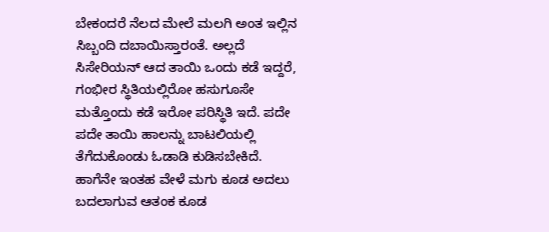ಬೇಕಂದರೆ ನೆಲದ ಮೇಲೆ ಮಲಗಿ ಅಂತ ಇಲ್ಲಿನ ಸಿಬ್ಬಂದಿ ದಬಾಯಿಸ್ತಾರಂತೆ. ಅಲ್ಲದೆ ಸಿಸೇರಿಯನ್ ಆದ ತಾಯಿ ಒಂದು ಕಡೆ ಇದ್ದರೆ, ಗಂಭೀರ ಸ್ಥಿತಿಯಲ್ಲಿರೋ ಹಸುಗೂಸೇ ಮತ್ತೊಂದು ಕಡೆ ಇರೋ ಪರಿಸ್ಥಿತಿ ಇದೆ. ಪದೇ ಪದೇ ತಾಯಿ ಹಾಲನ್ನು ಬಾಟಲಿಯಲ್ಲಿ ತೆಗೆದುಕೊಂಡು ಓಡಾಡಿ ಕುಡಿಸಬೇಕಿದೆ. ಹಾಗೆನೇ ಇಂತಹ ವೇಳೆ ಮಗು ಕೂಡ ಅದಲು ಬದಲಾಗುವ ಆತಂಕ ಕೂಡ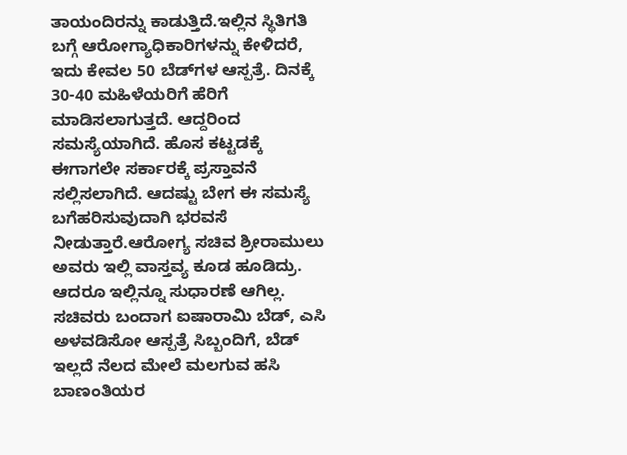ತಾಯಂದಿರನ್ನು ಕಾಡುತ್ತಿದೆ.ಇಲ್ಲಿನ ಸ್ಥಿತಿಗತಿ ಬಗ್ಗೆ ಆರೋಗ್ಯಾಧಿಕಾರಿಗಳನ್ನು ಕೇಳಿದರೆ, ಇದು ಕೇವಲ 50 ಬೆಡ್‍ಗಳ ಆಸ್ಪತ್ರೆ. ದಿನಕ್ಕೆ 30-40 ಮಹಿಳೆಯರಿಗೆ ಹೆರಿಗೆ ಮಾಡಿಸಲಾಗುತ್ತದೆ. ಆದ್ದರಿಂದ ಸಮಸ್ಯೆಯಾಗಿದೆ. ಹೊಸ ಕಟ್ಟಡಕ್ಕೆ ಈಗಾಗಲೇ ಸರ್ಕಾರಕ್ಕೆ ಪ್ರಸ್ತಾವನೆ ಸಲ್ಲಿಸಲಾಗಿದೆ. ಆದಷ್ಟು ಬೇಗ ಈ ಸಮಸ್ಯೆ ಬಗೆಹರಿಸುವುದಾಗಿ ಭರವಸೆ ನೀಡುತ್ತಾರೆ.ಆರೋಗ್ಯ ಸಚಿವ ಶ್ರೀರಾಮುಲು ಅವರು ಇಲ್ಲಿ ವಾಸ್ತವ್ಯ ಕೂಡ ಹೂಡಿದ್ರು. ಆದರೂ ಇಲ್ಲಿನ್ನೂ ಸುಧಾರಣೆ ಆಗಿಲ್ಲ. ಸಚಿವರು ಬಂದಾಗ ಐಷಾರಾಮಿ ಬೆಡ್, ಎಸಿ ಅಳವಡಿಸೋ ಆಸ್ಪತ್ರೆ ಸಿಬ್ಬಂದಿಗೆ, ಬೆಡ್ ಇಲ್ಲದೆ ನೆಲದ ಮೇಲೆ ಮಲಗುವ ಹಸಿ ಬಾಣಂತಿಯರ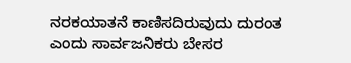ನರಕಯಾತನೆ ಕಾಣಿಸದಿರುವುದು ದುರಂತ ಎಂದು ಸಾರ್ವಜನಿಕರು ಬೇಸರ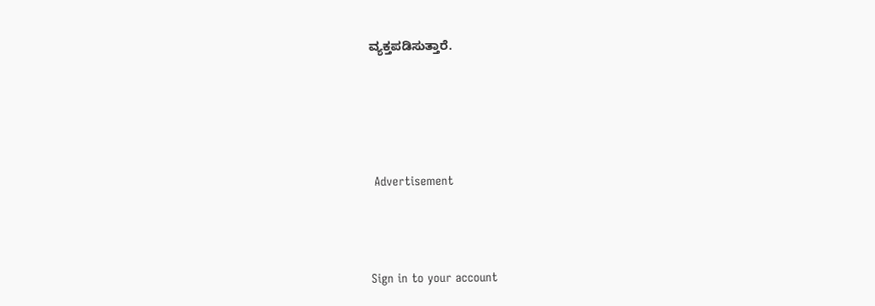ವ್ಯಕ್ತಪಡಿಸುತ್ತಾರೆ.






 Advertisement




Sign in to your account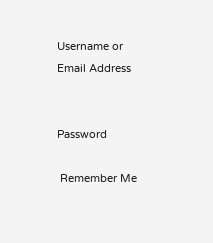Username or Email Address


Password

 Remember Me